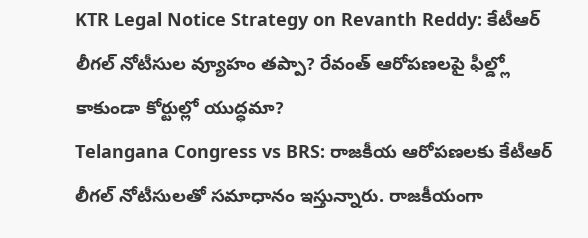KTR Legal Notice Strategy on Revanth Reddy: కేటీఆర్ లీగల్ నోటీసుల వ్యూహం తప్పా? రేవంత్ ఆరోపణలపై ఫీల్డ్లో కాకుండా కోర్టుల్లో యుద్ధమా?
Telangana Congress vs BRS: రాజకీయ ఆరోపణలకు కేటీఆర్ లీగల్ నోటీసులతో సమాధానం ఇస్తున్నారు. రాజకీయంగా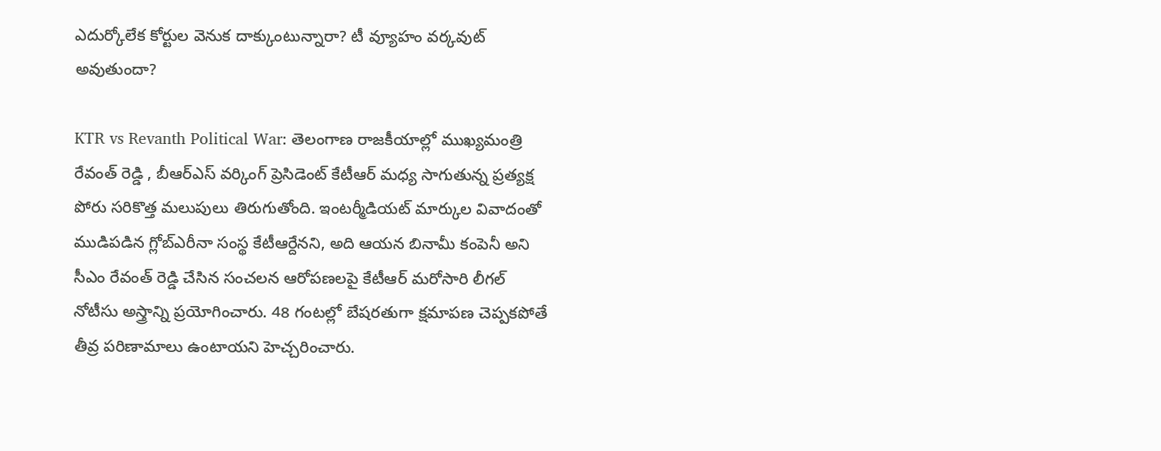ఎదుర్కోలేక కోర్టుల వెనుక దాక్కుంటున్నారా? టీ వ్యూహం వర్కవుట్ అవుతుందా?

KTR vs Revanth Political War: తెలంగాణ రాజకీయాల్లో ముఖ్యమంత్రి రేవంత్ రెడ్డి , బీఆర్ఎస్ వర్కింగ్ ప్రెసిడెంట్ కేటీఆర్ మధ్య సాగుతున్న ప్రత్యక్ష పోరు సరికొత్త మలుపులు తిరుగుతోంది. ఇంటర్మీడియట్ మార్కుల వివాదంతో ముడిపడిన గ్లోబ్ఎరీనా సంస్థ కేటీఆర్దేనని, అది ఆయన బినామీ కంపెనీ అని సీఎం రేవంత్ రెడ్డి చేసిన సంచలన ఆరోపణలపై కేటీఆర్ మరోసారి లీగల్ నోటీసు అస్త్రాన్ని ప్రయోగించారు. 48 గంటల్లో బేషరతుగా క్షమాపణ చెప్పకపోతే తీవ్ర పరిణామాలు ఉంటాయని హెచ్చరించారు.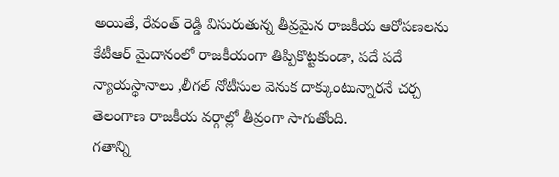అయితే, రేవంత్ రెడ్డి విసురుతున్న తీవ్రమైన రాజకీయ ఆరోపణలను కేటీఆర్ మైదానంలో రాజకీయంగా తిప్పికొట్టకుండా, పదే పదే న్యాయస్థానాలు ,లీగల్ నోటీసుల వెనుక దాక్కుంటున్నారనే చర్చ తెలంగాణ రాజకీయ వర్గాల్లో తీవ్రంగా సాగుతోంది.
గతాన్ని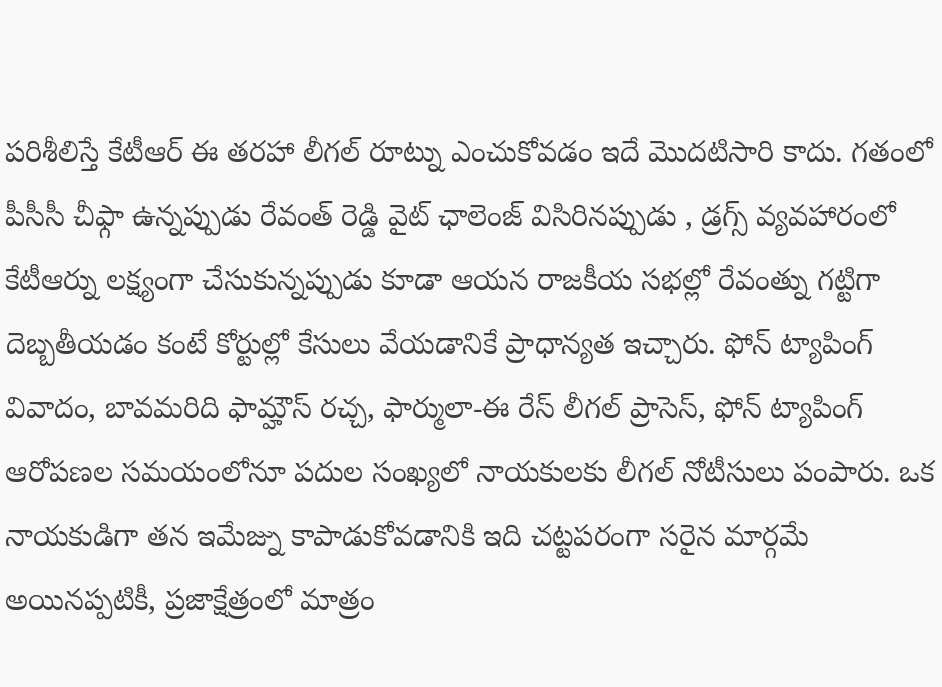పరిశీలిస్తే కేటీఆర్ ఈ తరహా లీగల్ రూట్ను ఎంచుకోవడం ఇదే మొదటిసారి కాదు. గతంలో పీసీసీ చీఫ్గా ఉన్నప్పుడు రేవంత్ రెడ్డి వైట్ ఛాలెంజ్ విసిరినప్పుడు , డ్రగ్స్ వ్యవహారంలో కేటీఆర్ను లక్ష్యంగా చేసుకున్నప్పుడు కూడా ఆయన రాజకీయ సభల్లో రేవంత్ను గట్టిగా దెబ్బతీయడం కంటే కోర్టుల్లో కేసులు వేయడానికే ప్రాధాన్యత ఇచ్చారు. ఫోన్ ట్యాపింగ్ వివాదం, బావమరిది ఫామ్హౌస్ రచ్చ, ఫార్ములా-ఈ రేస్ లీగల్ ప్రాసెస్, ఫోన్ ట్యాపింగ్ ఆరోపణల సమయంలోనూ పదుల సంఖ్యలో నాయకులకు లీగల్ నోటీసులు పంపారు. ఒక నాయకుడిగా తన ఇమేజ్ను కాపాడుకోవడానికి ఇది చట్టపరంగా సరైన మార్గమే అయినప్పటికీ, ప్రజాక్షేత్రంలో మాత్రం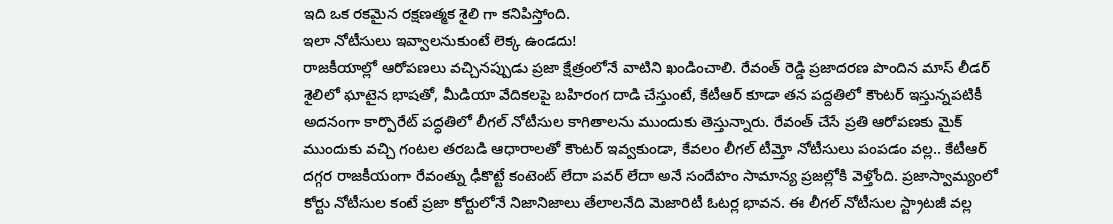ఇది ఒక రకమైన రక్షణత్మక శైలి గా కనిపిస్తోంది.
ఇలా నోటీసులు ఇవ్వాలనుకుంటే లెక్క ఉండదు!
రాజకీయాల్లో ఆరోపణలు వచ్చినప్పుడు ప్రజా క్షేత్రంలోనే వాటిని ఖండించాలి. రేవంత్ రెడ్డి ప్రజాదరణ పొందిన మాస్ లీడర్ శైలిలో ఘాటైన భాషతో, మీడియా వేదికలపై బహిరంగ దాడి చేస్తుంటే, కేటీఆర్ కూడా తన పద్దతిలో కౌంటర్ ఇస్తున్నపటికీ అదనంగా కార్పొరేట్ పద్ధతిలో లీగల్ నోటీసుల కాగితాలను ముందుకు తెస్తున్నారు. రేవంత్ చేసే ప్రతి ఆరోపణకు మైక్ ముందుకు వచ్చి గంటల తరబడి ఆధారాలతో కౌంటర్ ఇవ్వకుండా, కేవలం లీగల్ టీమ్తో నోటీసులు పంపడం వల్ల.. కేటీఆర్ దగ్గర రాజకీయంగా రేవంత్ను ఢీకొట్టే కంటెంట్ లేదా పవర్ లేదా అనే సందేహం సామాన్య ప్రజల్లోకి వెళ్తోంది. ప్రజాస్వామ్యంలో కోర్టు నోటీసుల కంటే ప్రజా కోర్టులోనే నిజానిజాలు తేలాలనేది మెజారిటీ ఓటర్ల భావన. ఈ లీగల్ నోటీసుల స్ట్రాటజీ వల్ల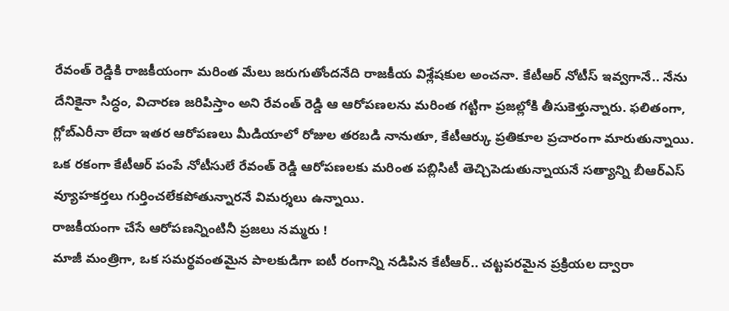రేవంత్ రెడ్డికి రాజకీయంగా మరింత మేలు జరుగుతోందనేది రాజకీయ విశ్లేషకుల అంచనా. కేటీఆర్ నోటీస్ ఇవ్వగానే.. నేను దేనికైనా సిద్ధం, విచారణ జరిపిస్తాం అని రేవంత్ రెడ్డి ఆ ఆరోపణలను మరింత గట్టిగా ప్రజల్లోకి తీసుకెళ్తున్నారు. ఫలితంగా, గ్లోబ్ఎరీనా లేదా ఇతర ఆరోపణలు మీడియాలో రోజుల తరబడి నానుతూ, కేటీఆర్కు ప్రతికూల ప్రచారంగా మారుతున్నాయి. ఒక రకంగా కేటీఆర్ పంపే నోటీసులే రేవంత్ రెడ్డి ఆరోపణలకు మరింత పబ్లిసిటీ తెచ్చిపెడుతున్నాయనే సత్యాన్ని బీఆర్ఎస్ వ్యూహకర్తలు గుర్తించలేకపోతున్నారనే విమర్శలు ఉన్నాయి.
రాజకీయంగా చేసే ఆరోపణన్నింటినీ ప్రజలు నమ్మరు !
మాజీ మంత్రిగా, ఒక సమర్థవంతమైన పాలకుడిగా ఐటీ రంగాన్ని నడిపిన కేటీఆర్.. చట్టపరమైన ప్రక్రియల ద్వారా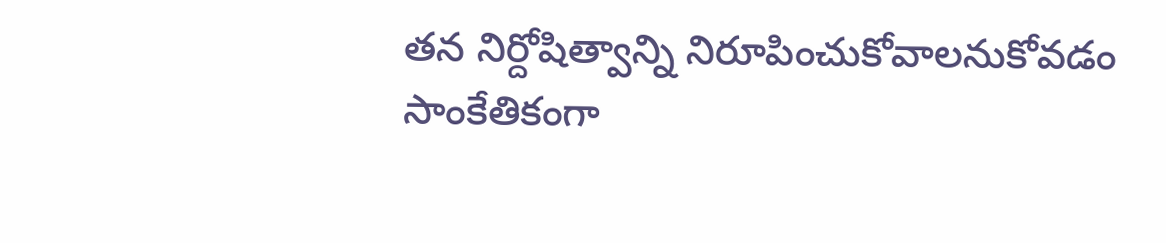తన నిర్దోషిత్వాన్ని నిరూపించుకోవాలనుకోవడం సాంకేతికంగా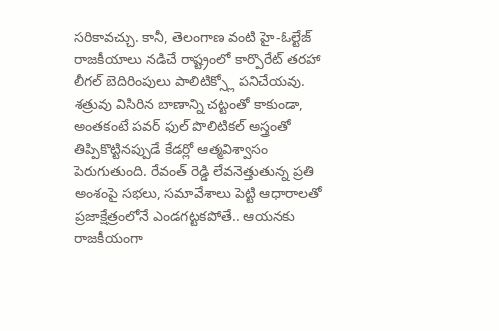సరికావచ్చు. కానీ, తెలంగాణ వంటి హై-ఓల్టేజ్ రాజకీయాలు నడిచే రాష్ట్రంలో కార్పొరేట్ తరహా లీగల్ బెదిరింపులు పాలిటిక్స్లో పనిచేయవు. శత్రువు విసిరిన బాణాన్ని చట్టంతో కాకుండా, అంతకంటే పవర్ ఫుల్ పొలిటికల్ అస్త్రంతో తిప్పికొట్టినప్పుడే కేడర్లో ఆత్మవిశ్వాసం పెరుగుతుంది. రేవంత్ రెడ్డి లేవనెత్తుతున్న ప్రతి అంశంపై సభలు, సమావేశాలు పెట్టి ఆధారాలతో ప్రజాక్షేత్రంలోనే ఎండగట్టకపోతే.. ఆయనకు రాజకీయంగా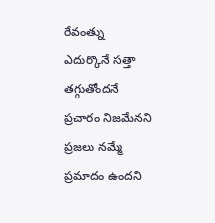రేవంత్ను ఎదుర్కొనే సత్తా తగ్గుతోందనే ప్రచారం నిజమేనని ప్రజలు నమ్మే ప్రమాదం ఉందని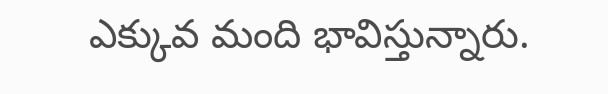ఎక్కువ మంది భావిస్తున్నారు.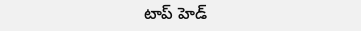టాప్ హెడ్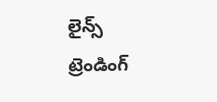లైన్స్
ట్రెండింగ్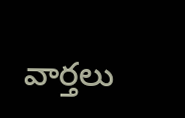వార్తలు